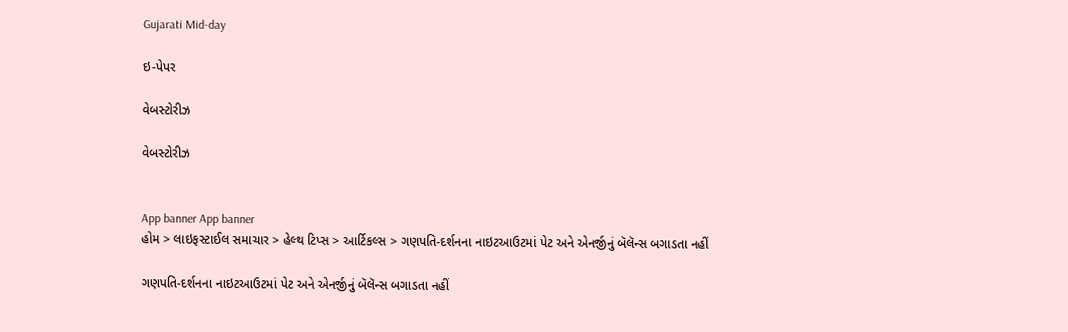Gujarati Mid-day

ઇ-પેપર

વેબસ્ટોરીઝ

વેબસ્ટોરીઝ


App banner App banner
હોમ > લાઇફસ્ટાઈલ સમાચાર > હેલ્થ ટિપ્સ > આર્ટિકલ્સ > ગણપતિ-દર્શનના નાઇટઆઉટમાં પેટ અને એનર્જીનું બૅલૅન્સ બગાડતા નહીં

ગણપતિ-દર્શનના નાઇટઆઉટમાં પેટ અને એનર્જીનું બૅલૅન્સ બગાડતા નહીં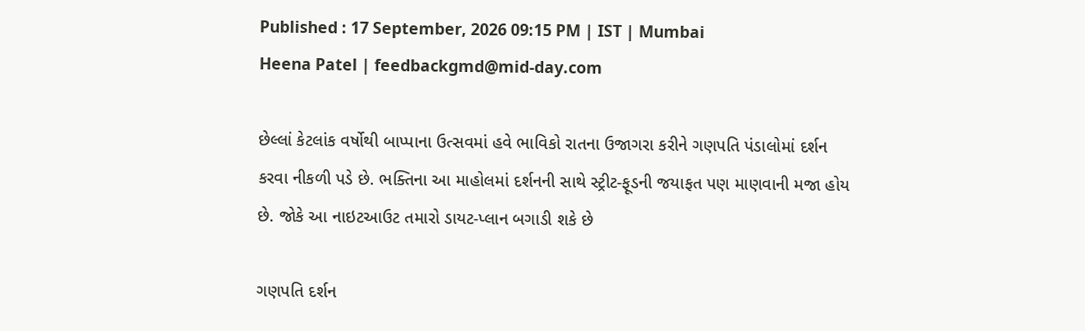Published : 17 September, 2026 09:15 PM | IST | Mumbai
Heena Patel | feedbackgmd@mid-day.com

છેલ્લાં કેટલાંક વર્ષોથી બાપ્પાના ઉત્સવમાં હવે ભાવિકો રાતના ઉજાગરા કરીને ગણપતિ પંડાલોમાં દર્શન કરવા નીકળી પડે છે. ભક્તિના આ માહોલમાં દર્શનની સાથે સ્ટ્રીટ-ફૂડની જયાફત પણ માણવાની મજા હોય છે. જોકે આ નાઇટઆઉટ તમારો ડાયટ-પ્લાન બગાડી શકે છે

ગણપતિ દર્શન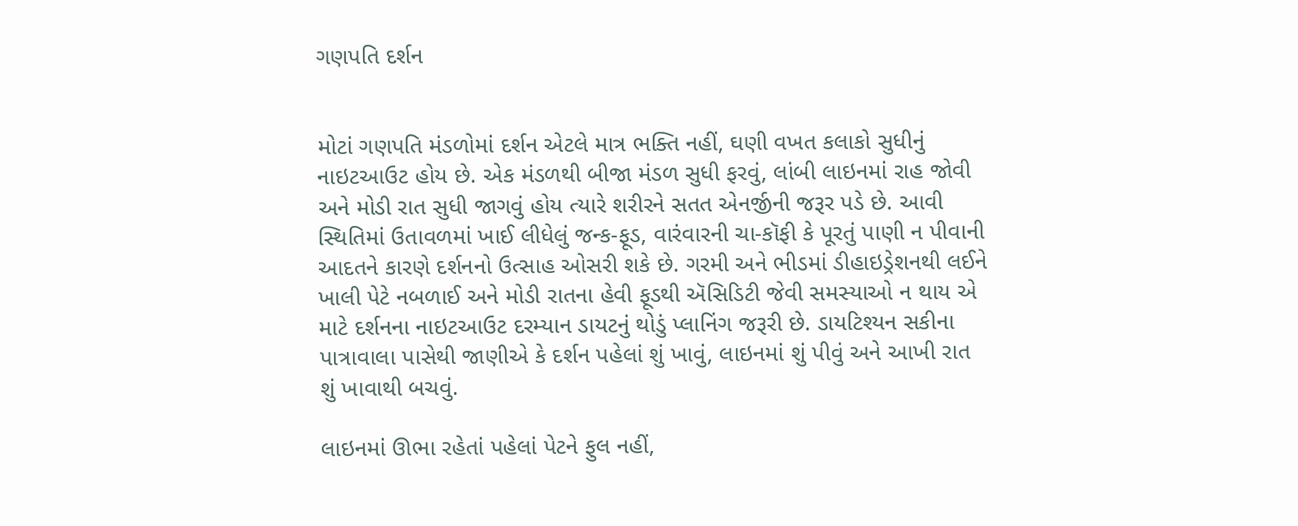ગણપતિ દર્શન


મોટાં ગણપતિ મંડળોમાં દર્શન એટલે માત્ર ભક્તિ નહીં, ઘણી વખત કલાકો સુધીનું નાઇટઆઉટ હોય છે. એક મંડળથી બીજા મંડળ સુધી ફરવું, લાંબી લાઇનમાં રાહ જોવી અને મોડી રાત સુધી જાગવું હોય ત્યારે શરીરને સતત એનર્જીની જરૂર પડે છે. આવી સ્થિતિમાં ઉતાવળમાં ખાઈ લીધેલું જન્ક-ફૂડ, વારંવારની ચા-કૉફી કે પૂરતું પાણી ન પીવાની આદતને કારણે દર્શનનો ઉત્સાહ ઓસરી શકે છે. ગરમી અને ભીડમાં ડીહાઇડ્રેશનથી લઈને ખાલી પેટે નબળાઈ અને મોડી રાતના હેવી ફૂડથી ઍસિડિટી જેવી સમસ્યાઓ ન થાય એ માટે દર્શનના નાઇટઆઉટ દરમ્યાન ડાયટનું થોડું પ્લાનિંગ જરૂરી છે. ડાયટિશ્યન સકીના પાત્રાવાલા પાસેથી જાણીએ કે દર્શન પહેલાં શું ખાવું, લાઇનમાં શું પીવું અને આખી રાત શું ખાવાથી બચવું.

લાઇનમાં ઊભા રહેતાં પહેલાં પેટને ફુલ નહીં,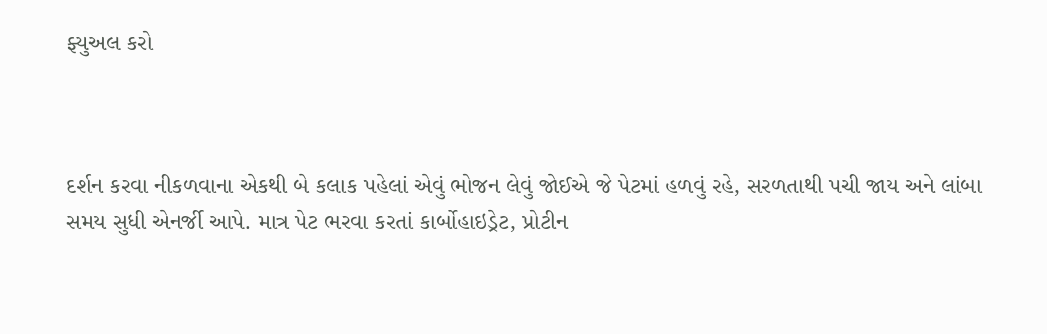ફ્યુઅલ કરો



દર્શન કરવા નીકળવાના એકથી બે કલાક પહેલાં એવું ભોજન લેવું જોઈએ જે પેટમાં હળવું રહે, સરળતાથી પચી જાય અને લાંબા સમય સુધી એનર્જી આપે. માત્ર પેટ ભરવા કરતાં કાર્બોહાઇડ્રેટ, પ્રોટીન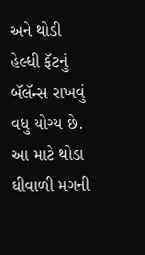અને થોડી હેલ્ધી ફૅટનું બૅલૅન્સ રાખવું વધુ યોગ્ય છે. આ માટે થોડા ઘીવાળી મગની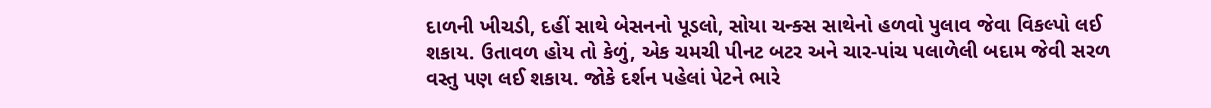દાળની ખીચડી, દહીં સાથે બેસનનો પૂડલો, સોયા ચન્ક્સ સાથેનો હળવો પુલાવ જેવા વિકલ્પો લઈ શકાય. ઉતાવળ હોય તો કેળું, એક ચમચી પીનટ બટર અને ચાર-પાંચ પલાળેલી બદામ જેવી સરળ વસ્તુ પણ લઈ શકાય. જોકે દર્શન પહેલાં પેટને ભારે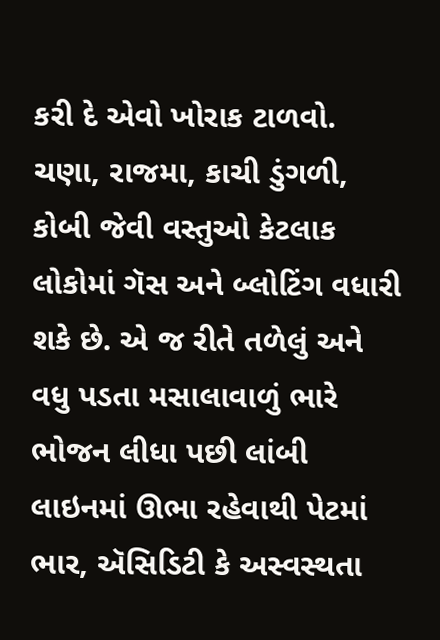કરી દે એવો ખોરાક ટાળવો. ચણા, રાજમા, કાચી ડુંગળી, કોબી જેવી વસ્તુઓ કેટલાક લોકોમાં ગૅસ અને બ્લોટિંગ વધારી શકે છે. એ જ રીતે તળેલું અને વધુ પડતા મસાલાવાળું ભારે ભોજન લીધા પછી લાંબી લાઇનમાં ઊભા રહેવાથી પેટમાં ભાર, ઍસિડિટી કે અસ્વસ્થતા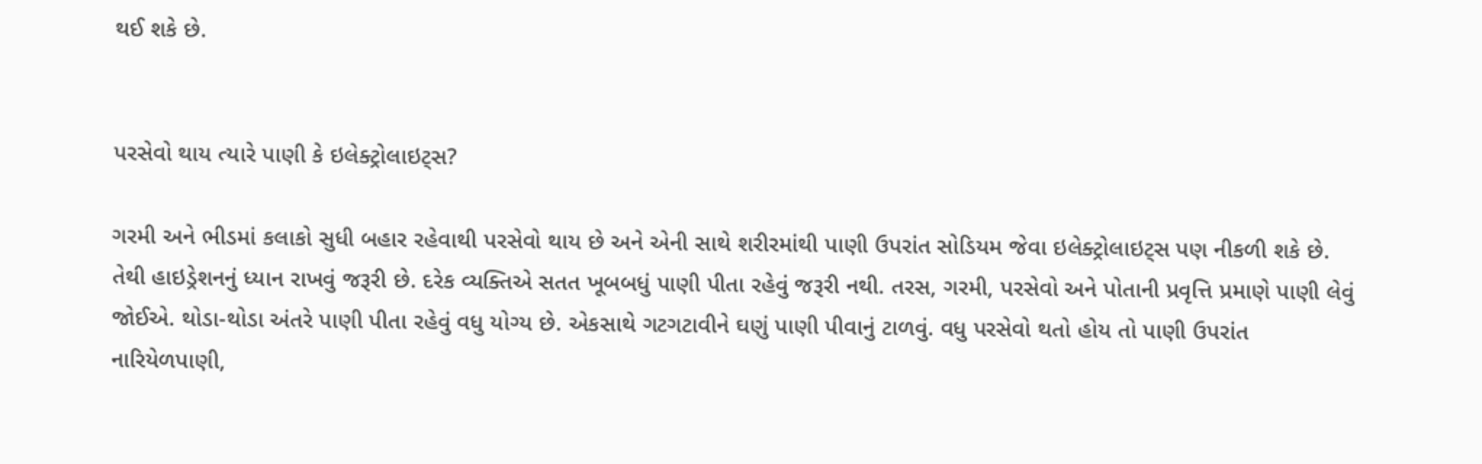થઈ શકે છે.


પરસેવો થાય ત્યારે પાણી કે ઇલેક્ટ્રોલાઇટ્સ?

ગરમી અને ભીડમાં કલાકો સુધી બહાર રહેવાથી પરસેવો થાય છે અને એની સાથે શરીરમાંથી પાણી ઉપરાંત સોડિયમ જેવા ઇલેક્ટ્રોલાઇટ્સ પણ નીકળી શકે છે. તેથી હાઇડ્રેશનનું ધ્યાન રાખવું જરૂરી છે. દરેક વ્યક્તિએ સતત ખૂબબધું પાણી પીતા રહેવું જરૂરી નથી. તરસ, ગરમી, પરસેવો અને પોતાની પ્રવૃત્તિ પ્રમાણે પાણી લેવું જોઈએ. થોડા-થોડા અંતરે પાણી પીતા રહેવું વધુ યોગ્ય છે. એકસાથે ગટગટાવીને ઘણું પાણી પીવાનું ટાળવું. વધુ પરસેવો થતો હોય તો પાણી ઉપરાંત નારિયેળપાણી,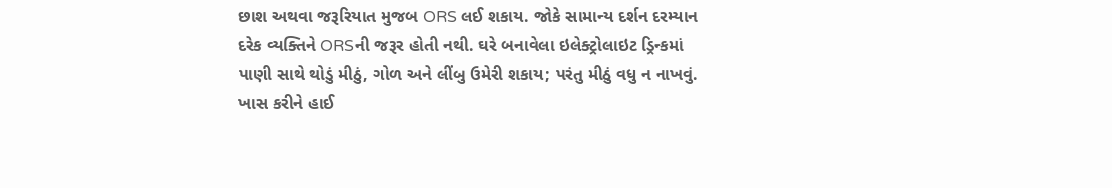છાશ અથવા જરૂરિયાત મુજબ ORS લઈ શકાય. જોકે સામાન્ય દર્શન દરમ્યાન દરેક વ્યક્તિને ORSની જરૂર હોતી નથી. ઘરે બનાવેલા ઇલેક્ટ્રોલાઇટ ડ્રિન્કમાં પાણી સાથે થોડું મીઠું, ગોળ અને લીંબુ ઉમેરી શકાય; પરંતુ મીઠું વધુ ન નાખવું. ખાસ કરીને હાઈ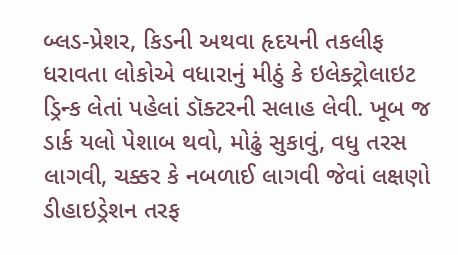બ્લડ-પ્રેશર, કિડની અથવા હૃદયની તકલીફ ધરાવતા લોકોએ વધારાનું મીઠું કે ઇલેક્ટ્રોલાઇટ ડ્રિન્ક લેતાં પહેલાં ડૉક્ટરની સલાહ લેવી. ખૂબ જ ડાર્ક યલો પેશાબ થવો, મોઢું સુકાવું, વધુ તરસ લાગવી, ચક્કર કે નબળાઈ લાગવી જેવાં લક્ષણો ડીહાઇડ્રેશન તરફ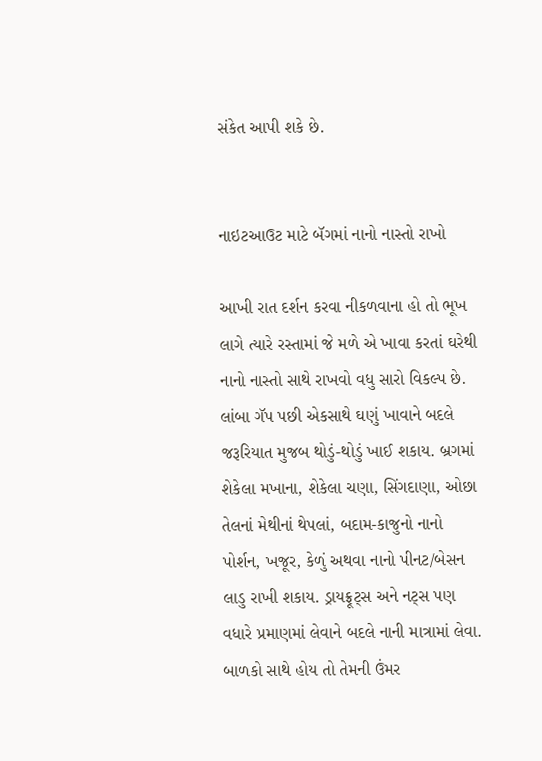સંકેત આપી શકે છે.


નાઇટઆઉટ માટે બૅગમાં નાનો નાસ્તો રાખો

આખી રાત દર્શન કરવા નીકળવાના હો તો ભૂખ લાગે ત્યારે રસ્તામાં જે મળે એ ખાવા કરતાં ઘરેથી નાનો નાસ્તો સાથે રાખવો વધુ સારો વિકલ્પ છે. લાંબા ગૅપ પછી એકસાથે ઘણું ખાવાને બદલે જરૂરિયાત મુજબ થોડું-થોડું ખાઈ શકાય. બ્રગમાં શેકેલા મખાના, શેકેલા ચણા, સિંગદાણા, ઓછા તેલનાં મેથીનાં થેપલાં, બદામ-કાજુનો નાનો પોર્શન, ખજૂર, કેળું અથવા નાનો પીનટ/બેસન લાડુ રાખી શકાય. ડ્રાયફ્રૂટ્સ અને નટ્સ પણ વધારે પ્રમાણમાં લેવાને બદલે નાની માત્રામાં લેવા. બાળકો સાથે હોય તો તેમની ઉંમર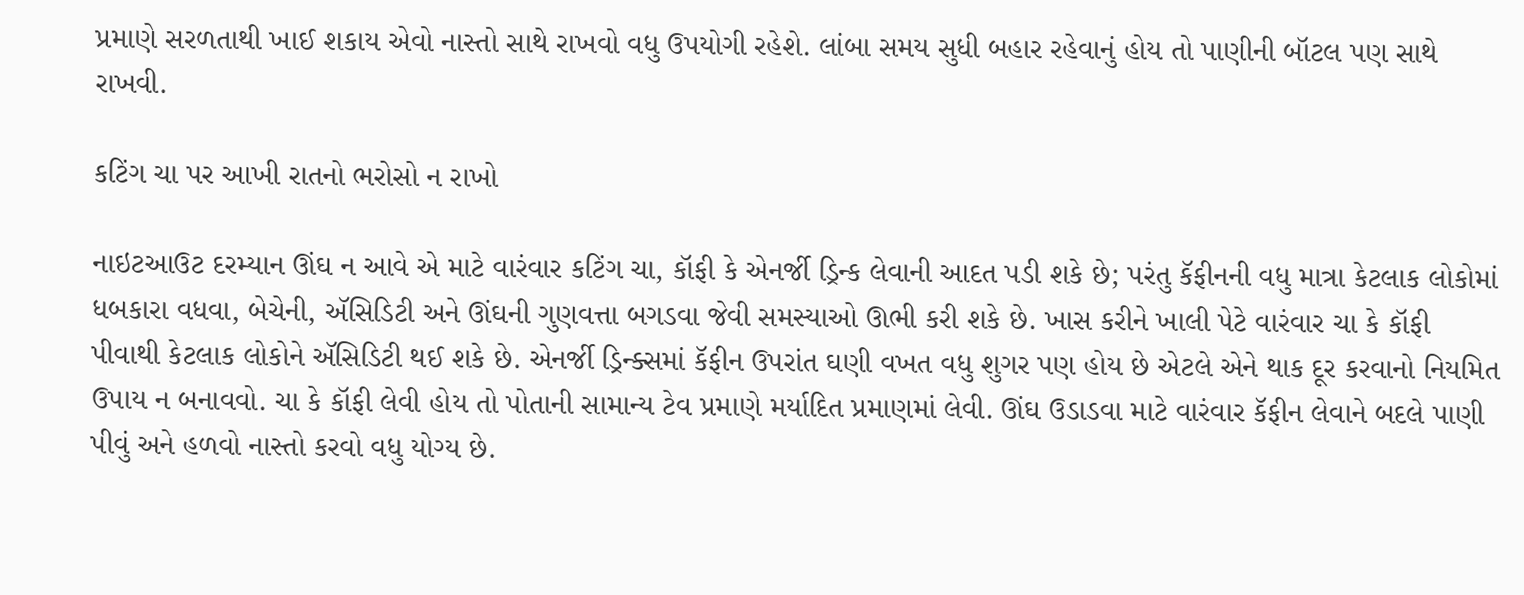પ્રમાણે સરળતાથી ખાઈ શકાય એવો નાસ્તો સાથે રાખવો વધુ ઉપયોગી રહેશે. લાંબા સમય સુધી બહાર રહેવાનું હોય તો પાણીની બૉટલ પણ સાથે રાખવી.

કટિંગ ચા પર આખી રાતનો ભરોસો ન રાખો

નાઇટઆઉટ દરમ્યાન ઊંઘ ન આવે એ માટે વારંવાર કટિંગ ચા, કૉફી કે એનર્જી ડ્રિન્ક લેવાની આદત પડી શકે છે; પરંતુ કૅફીનની વધુ માત્રા કેટલાક લોકોમાં ધબકારા વધવા, બેચેની, ઍસિડિટી અને ઊંઘની ગુણવત્તા બગડવા જેવી સમસ્યાઓ ઊભી કરી શકે છે. ખાસ કરીને ખાલી પેટે વારંવાર ચા કે કૉફી પીવાથી કેટલાક લોકોને ઍસિડિટી થઈ શકે છે. એનર્જી ડ્રિન્ક્સમાં કૅફીન ઉપરાંત ઘણી વખત વધુ શુગર પણ હોય છે એટલે એને થાક દૂર કરવાનો નિયમિત ઉપાય ન બનાવવો. ચા કે કૉફી લેવી હોય તો પોતાની સામાન્ય ટેવ પ્રમાણે મર્યાદિત પ્રમાણમાં લેવી. ઊંઘ ઉડાડવા માટે વારંવાર કૅફીન લેવાને બદલે પાણી પીવું અને હળવો નાસ્તો કરવો વધુ યોગ્ય છે.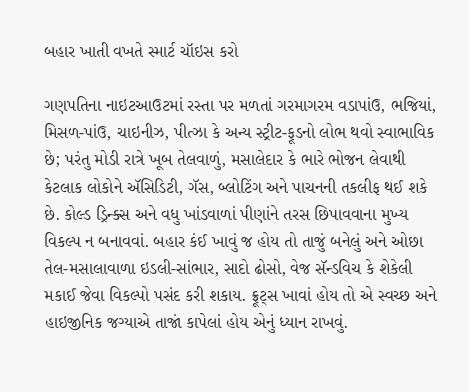બહાર ખાતી વખતે સ્માર્ટ ચૉઇસ કરો

ગણપતિના નાઇટઆઉટમાં રસ્તા પર મળતાં ગરમાગરમ વડાપાંઉ, ભજિયાં, મિસળ-પાંઉ, ચાઇનીઝ, પીત્ઝા કે અન્ય સ્ટ્રીટ-ફૂડનો લોભ થવો સ્વાભાવિક છે; પરંતુ મોડી રાત્રે ખૂબ તેલવાળું, મસાલેદાર કે ભારે ભોજન લેવાથી કેટલાક લોકોને ઍસિડિટી, ગૅસ, બ્લોટિંગ અને પાચનની તકલીફ થઈ શકે છે. કોલ્ડ ડ્રિન્ક્સ અને વધુ ખાંડવાળાં પીણાંને તરસ છિપાવવાના મુખ્ય વિકલ્પ ન બનાવવાં. બહાર કંઈ ખાવું જ હોય તો તાજું બનેલું અને ઓછા તેલ-મસાલાવાળા ઇડલી-સાંભાર, સાદો ઢોસો, વેજ સૅન્ડવિચ કે શેકેલી મકાઈ જેવા વિકલ્પો પસંદ કરી શકાય. ફ્રૂટ્સ ખાવાં હોય તો એ સ્વચ્છ અને હાઇજીનિક જગ્યાએ તાજાં કાપેલાં હોય એનું ધ્યાન રાખવું.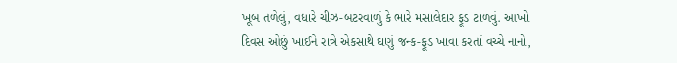ખૂબ તળેલું, વધારે ચીઝ-બટરવાળું કે ભારે મસાલેદાર ફૂડ ટાળવું. આખો દિવસ ઓછું ખાઈને રાત્રે એકસાથે ઘણું જન્ક-ફૂડ ખાવા કરતાં વચ્ચે નાનો,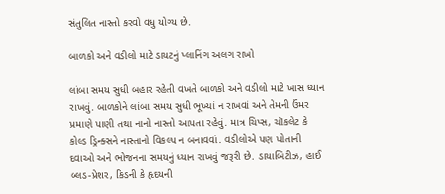સંતુલિત નાસ્તો કરવો વધુ યોગ્ય છે.

બાળકો અને વડીલો માટે ડાયટનું પ્લાનિંગ અલગ રાખો

લાંબા સમય સુધી બહાર રહેતી વખતે બાળકો અને વડીલો માટે ખાસ ધ્યાન રાખવું. બાળકોને લાંબા સમય સુધી ભૂખ્યાં ન રાખવાં અને તેમની ઉંમર પ્રમાણે પાણી તથા નાનો નાસ્તો આપતા રહેવું. માત્ર ચિપ્સ, ચૉકલેટ કે કોલ્ડ ડ્રિન્ક્સને નાસ્તાનો વિકલ્પ ન બનાવવાં. વડીલોએ પણ પોતાની દવાઓ અને ભોજનના સમયનું ધ્યાન રાખવું જરૂરી છે. ડાયાબિટીઝ, હાઈ બ્લડ-પ્રેશર, કિડની કે હૃદયની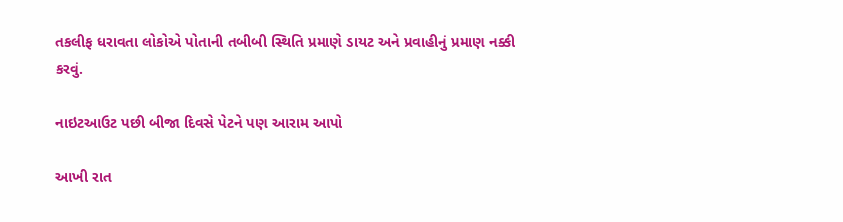તકલીફ ધરાવતા લોકોએ પોતાની તબીબી સ્થિતિ પ્રમાણે ડાયટ અને પ્રવાહીનું પ્રમાણ નક્કી કરવું.

નાઇટઆઉટ પછી બીજા દિવસે પેટને પણ આરામ આપો

આખી રાત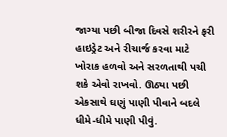જાગ્યા પછી બીજા દિવસે શરીરને ફરી હાઇડ્રેટ અને રીચાર્જ કરવા માટે ખોરાક હળવો અને સરળતાથી પચી શકે એવો રાખવો. ઊઠ્યા પછી એકસાથે ઘણું પાણી પીવાને બદલે ધીમે-ધીમે પાણી પીવું.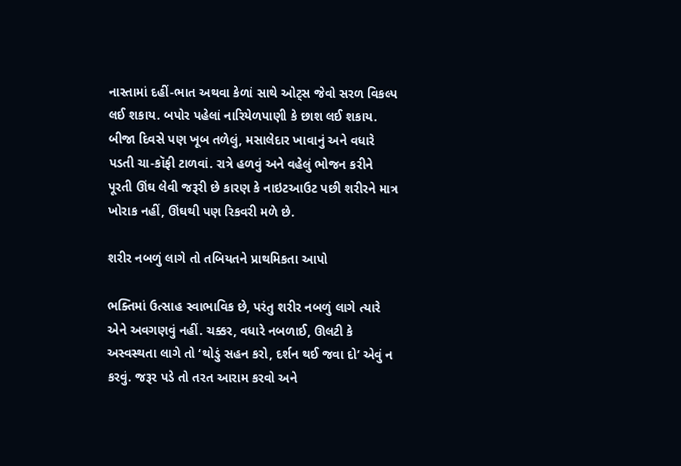નાસ્તામાં દહીં-ભાત અથવા કેળાં સાથે ઓટ્સ જેવો સરળ વિકલ્પ લઈ શકાય. બપોર પહેલાં નારિયેળપાણી કે છાશ લઈ શકાય. બીજા દિવસે પણ ખૂબ તળેલું, મસાલેદાર ખાવાનું અને વધારે પડતી ચા-કૉફી ટાળવાં. રાત્રે હળવું અને વહેલું ભોજન કરીને પૂરતી ઊંઘ લેવી જરૂરી છે કારણ કે નાઇટઆઉટ પછી શરીરને માત્ર ખોરાક નહીં, ઊંઘથી પણ રિકવરી મળે છે.

શરીર નબળું લાગે તો તબિયતને પ્રાથમિકતા આપો

ભક્તિમાં ઉત્સાહ સ્વાભાવિક છે, પરંતુ શરીર નબળું લાગે ત્યારે એને અવગણવું નહીં. ચક્કર, વધારે નબળાઈ, ઊલટી કે અસ્વસ્થતા લાગે તો ‘થોડું સહન કરો, દર્શન થઈ જવા દો’ એવું ન કરવું. જરૂર પડે તો તરત આરામ કરવો અને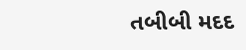તબીબી મદદ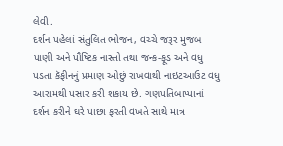લેવી.
દર્શન પહેલાં સંતુલિત ભોજન, વચ્ચે જરૂર મુજબ પાણી અને પૌષ્ટિક નાસ્તો તથા જન્ક-ફૂડ અને વધુ પડતા કૅફીનનું પ્રમાણ ઓછું રાખવાથી નાઇટઆઉટ વધુ આરામથી પસાર કરી શકાય છે. ગણપતિબાપ્પાનાં દર્શન કરીને ઘરે પાછા ફરતી વખતે સાથે માત્ર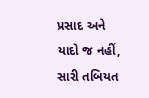પ્રસાદ અને યાદો જ નહીં, સારી તબિયત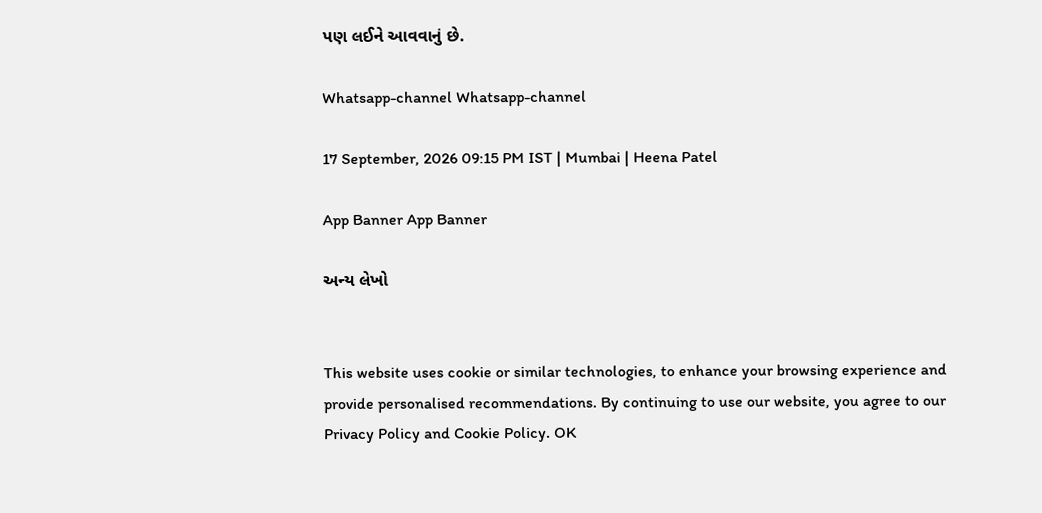પણ લઈને આવવાનું છે.

Whatsapp-channel Whatsapp-channel

17 September, 2026 09:15 PM IST | Mumbai | Heena Patel

App Banner App Banner

અન્ય લેખો


This website uses cookie or similar technologies, to enhance your browsing experience and provide personalised recommendations. By continuing to use our website, you agree to our Privacy Policy and Cookie Policy. OK